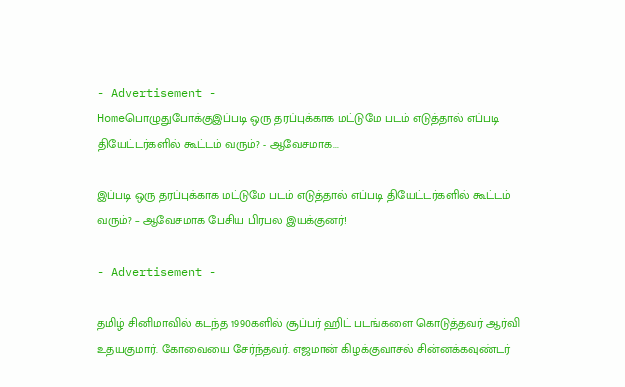- Advertisement -
Homeபொழுதுபோக்குஇப்படி ஒரு தரப்புக்காக மட்டுமே படம் எடுத்தால் எப்படி தியேட்டர்களில் கூட்டம் வரும்? - ஆவேசமாக...

இப்படி ஒரு தரப்புக்காக மட்டுமே படம் எடுத்தால் எப்படி தியேட்டர்களில் கூட்டம் வரும்? – ஆவேசமாக பேசிய பிரபல இயக்குனர்!

- Advertisement -

தமிழ் சினிமாவில் கடந்த 1990களில் சூப்பர் ஹிட் படங்களை கொடுத்தவர் ஆர்வி உதயகுமார். கோவையை சேர்ந்தவர். எஜமான் கிழக்குவாசல் சின்னக்கவுண்டர்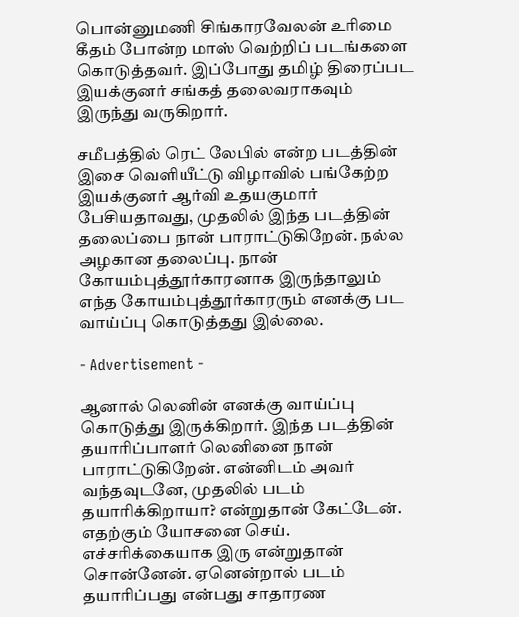பொன்னுமணி சிங்காரவேலன் உரிமை கீதம் போன்ற மாஸ் வெற்றிப் படங்களை கொடுத்தவர். இப்போது தமிழ் திரைப்பட இயக்குனர் சங்கத் தலைவராகவும் இருந்து வருகிறார்.

சமீபத்தில் ரெட் லேபில் என்ற படத்தின் இசை வெளியீட்டு விழாவில் பங்கேற்ற இயக்குனர் ஆர்வி உதயகுமார் பேசியதாவது, முதலில் இந்த படத்தின் தலைப்பை நான் பாராட்டுகிறேன். நல்ல அழகான தலைப்பு. நான் கோயம்புத்தூர்காரனாக இருந்தாலும் எந்த கோயம்புத்தூர்காரரும் எனக்கு பட வாய்ப்பு கொடுத்தது இல்லை.

- Advertisement -

ஆனால் லெனின் எனக்கு வாய்ப்பு கொடுத்து இருக்கிறார். இந்த படத்தின் தயாரிப்பாளர் லெனினை நான் பாராட்டுகிறேன். என்னிடம் அவர் வந்தவுடனே, முதலில் படம் தயாரிக்கிறாயா? என்றுதான் கேட்டேன். எதற்கும் யோசனை செய். எச்சரிக்கையாக இரு என்றுதான் சொன்னேன். ஏனென்றால் படம் தயாரிப்பது என்பது சாதாரண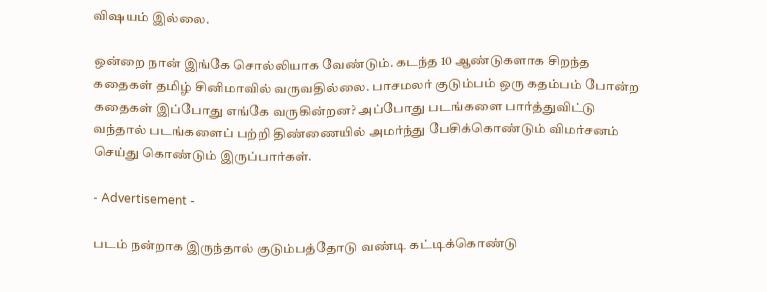விஷயம் இல்லை.

ஒன்றை நான் இங்கே சொல்லியாக வேண்டும். கடந்த 10 ஆண்டுகளாக சிறந்த கதைகள் தமிழ் சினிமாவில் வருவதில்லை. பாசமலர் குடும்பம் ஒரு கதம்பம் போன்ற கதைகள் இப்போது எங்கே வருகின்றன? அப்போது படங்களை பார்த்துவிட்டு வந்தால் படங்களைப் பற்றி திண்ணையில் அமர்ந்து பேசிக்கொண்டும் விமர்சனம் செய்து கொண்டும் இருப்பார்கள்.

- Advertisement -

படம் நன்றாக இருந்தால் குடும்பத்தோடு வண்டி கட்டிக்கொண்டு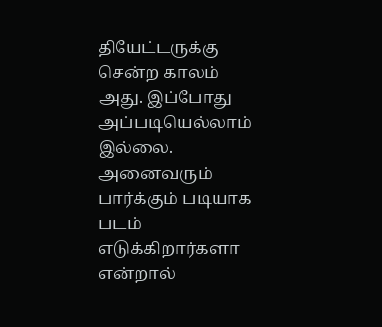தியேட்டருக்கு சென்ற காலம் அது. இப்போது அப்படியெல்லாம் இல்லை. அனைவரும் பார்க்கும் படியாக படம் எடுக்கிறார்களா என்றால்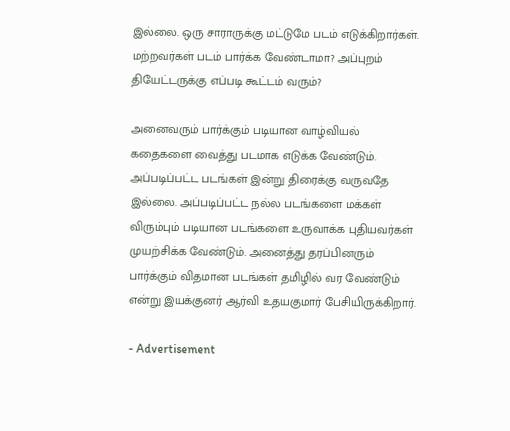இல்லை. ஒரு சாராருக்கு மட்டுமே படம் எடுக்கிறார்கள். மற்றவர்கள் படம் பார்க்க வேண்டாமா? அப்புறம் தியேட்டருக்கு எப்படி கூட்டம் வரும்?

அனைவரும் பார்க்கும் படியான வாழ்வியல் கதைகளை வைத்து படமாக எடுக்க வேண்டும். அப்படிப்பட்ட படங்கள் இன்று திரைக்கு வருவதே இல்லை. அப்படிப்பட்ட நல்ல படங்களை மக்கள் விரும்பும் படியான படங்களை உருவாக்க புதியவர்கள் முயற்சிக்க வேண்டும். அனைத்து தரப்பினரும் பார்க்கும் விதமான படங்கள் தமிழில் வர வேண்டும் என்று இயக்குனர் ஆர்வி உதயகுமார் பேசியிருக்கிறார்.

- Advertisement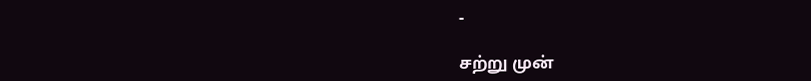-

சற்று முன்